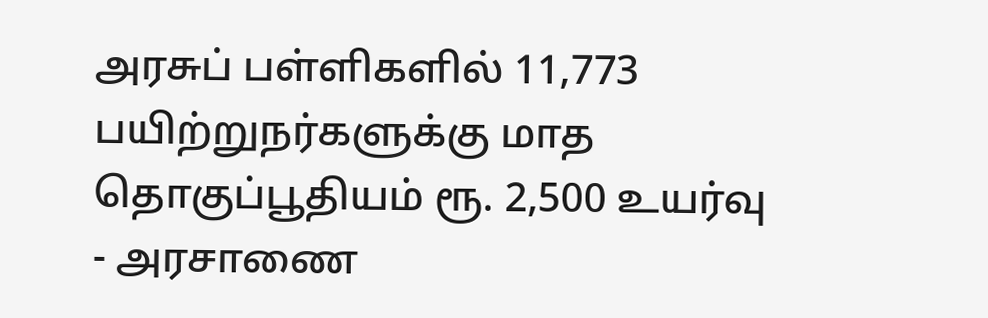அரசுப் பள்ளிகளில் 11,773 பயிற்றுநர்களுக்கு மாத தொகுப்பூதியம் ரூ. 2,500 உயர்வு - அரசாணை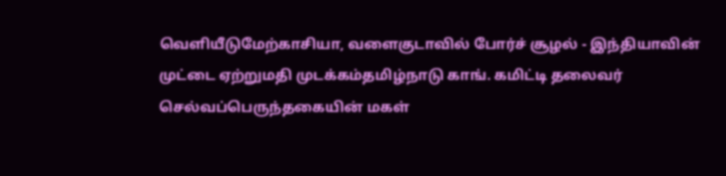வெளியீடுமேற்காசியா, வளைகுடாவில் போர்ச் சூழல் - இந்தியாவின் முட்டை ஏற்றுமதி முடக்கம்தமிழ்நாடு காங். கமிட்டி தலைவர் செல்வப்பெருந்தகையின் மகள்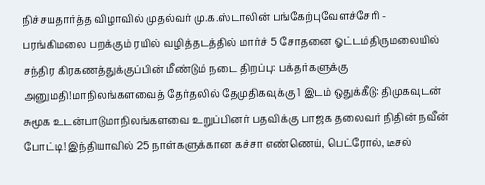நிச்சயதார்த்த விழாவில் முதல்வர் மு.க.ஸ்டாலின் பங்கேற்புவேளச்சேரி - பரங்கிமலை பறக்கும் ரயில் வழித்தடத்தில் மார்ச் 5 சோதனை ஓட்டம்திருமலையில் சந்திர கிரகணத்துக்குப்பின் மீண்டும் நடை திறப்பு: பக்தர்களுக்கு அனுமதி!மாநிலங்களவைத் தேர்தலில் தேமுதிகவுக்கு 1 இடம் ஒதுக்கீடு: திமுகவுடன் சுமூக உடன்பாடுமாநிலங்களவை உறுப்பினர் பதவிக்கு பாஜக தலைவர் நிதின் நவீன் போட்டி! இந்தியாவில் 25 நாள்களுக்கான கச்சா எண்ணெய், பெட்ரோல், டீசல்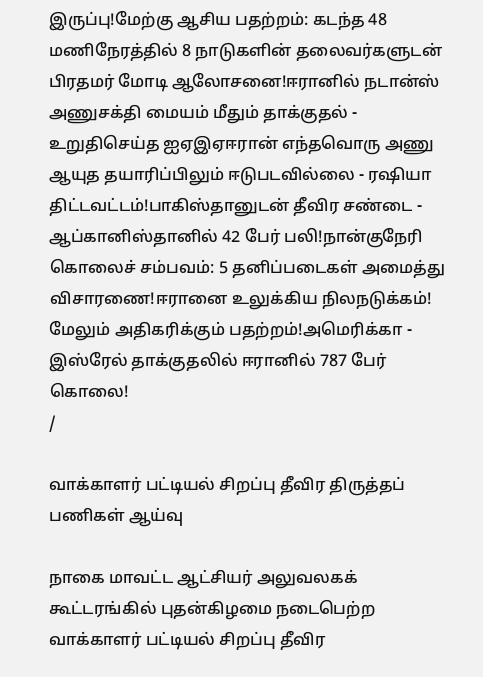இருப்பு!மேற்கு ஆசிய பதற்றம்: கடந்த 48 மணிநேரத்தில் 8 நாடுகளின் தலைவர்களுடன் பிரதமர் மோடி ஆலோசனை!ஈரானில் நடான்ஸ் அணுசக்தி மையம் மீதும் தாக்குதல் - உறுதிசெய்த ஐஏஇஏஈரான் எந்தவொரு அணு ஆயுத தயாரிப்பிலும் ஈடுபடவில்லை - ரஷியா திட்டவட்டம்!பாகிஸ்தானுடன் தீவிர சண்டை - ஆப்கானிஸ்தானில் 42 பேர் பலி!நான்குநேரி கொலைச் சம்பவம்: 5 தனிப்படைகள் அமைத்து விசாரணை!ஈரானை உலுக்கிய நிலநடுக்கம்! மேலும் அதிகரிக்கும் பதற்றம்!அமெரிக்கா - இஸ்ரேல் தாக்குதலில் ஈரானில் 787 பேர் கொலை!
/

வாக்காளர் பட்டியல் சிறப்பு தீவிர திருத்தப் பணிகள் ஆய்வு

நாகை மாவட்ட ஆட்சியர் அலுவலகக் கூட்டரங்கில் புதன்கிழமை நடைபெற்ற வாக்காளர் பட்டியல் சிறப்பு தீவிர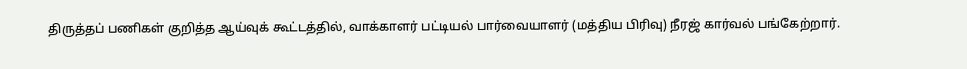திருத்தப் பணிகள் குறித்த ஆய்வுக் கூட்டத்தில், வாக்காளர் பட்டியல் பார்வையாளர் (மத்திய பிரிவு) நீரஜ் கார்வல் பங்கேற்றார்.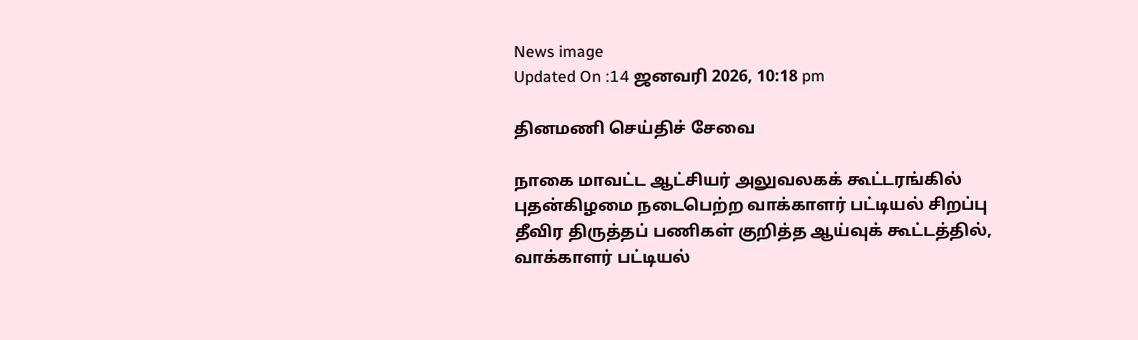News image
Updated On :14 ஜனவரி 2026, 10:18 pm

தினமணி செய்திச் சேவை

நாகை மாவட்ட ஆட்சியர் அலுவலகக் கூட்டரங்கில் புதன்கிழமை நடைபெற்ற வாக்காளர் பட்டியல் சிறப்பு தீவிர திருத்தப் பணிகள் குறித்த ஆய்வுக் கூட்டத்தில், வாக்காளர் பட்டியல்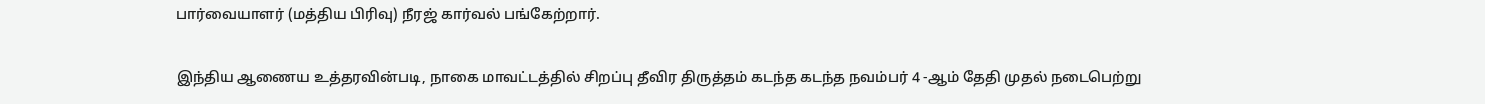பார்வையாளர் (மத்திய பிரிவு) நீரஜ் கார்வல் பங்கேற்றார்.

இந்திய ஆணைய உத்தரவின்படி, நாகை மாவட்டத்தில் சிறப்பு தீவிர திருத்தம் கடந்த கடந்த நவம்பர் 4 -ஆம் தேதி முதல் நடைபெற்று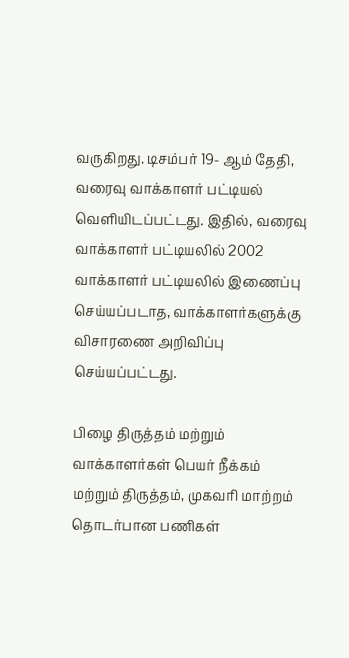வருகிறது. டிசம்பர் 19- ஆம் தேதி, வரைவு வாக்காளர் பட்டியல் வெளியிடப்பட்டது. இதில், வரைவு வாக்காளர் பட்டியலில் 2002 வாக்காளர் பட்டியலில் இணைப்பு செய்யப்படாத, வாக்காளர்களுக்கு விசாரணை அறிவிப்பு செய்யப்பட்டது.

பிழை திருத்தம் மற்றும் வாக்காளர்கள் பெயர் நீக்கம் மற்றும் திருத்தம், முகவரி மாற்றம் தொடர்பான பணிகள்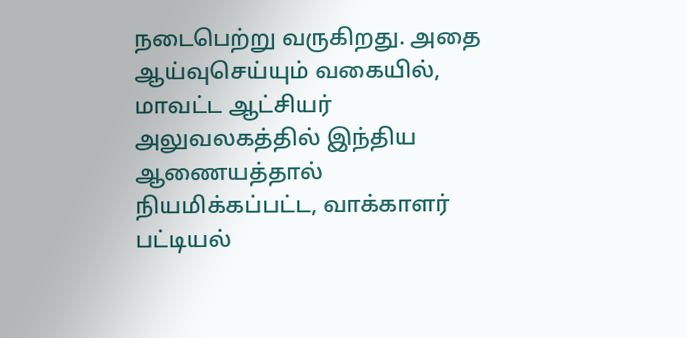நடைபெற்று வருகிறது. அதை ஆய்வுசெய்யும் வகையில், மாவட்ட ஆட்சியர் அலுவலகத்தில் இந்திய ஆணையத்தால் நியமிக்கப்பட்ட, வாக்காளர் பட்டியல்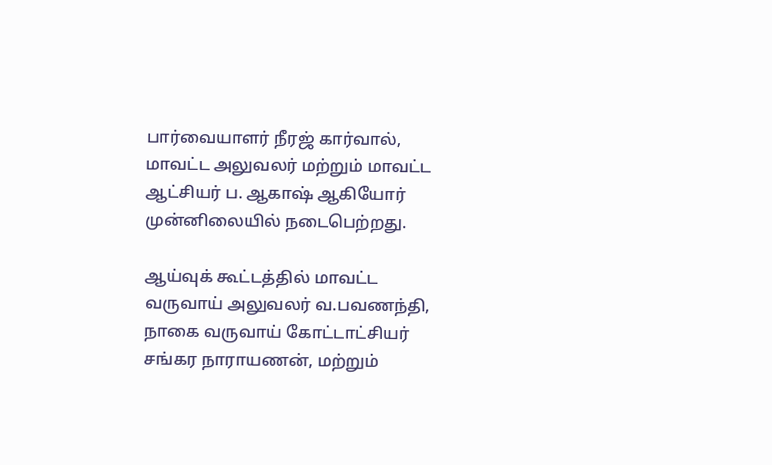பார்வையாளர் நீரஜ் கார்வால், மாவட்ட அலுவலர் மற்றும் மாவட்ட ஆட்சியர் ப. ஆகாஷ் ஆகியோர் முன்னிலையில் நடைபெற்றது.

ஆய்வுக் கூட்டத்தில் மாவட்ட வருவாய் அலுவலர் வ.பவணந்தி, நாகை வருவாய் கோட்டாட்சியர் சங்கர நாராயணன், மற்றும்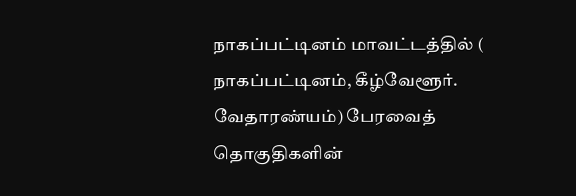நாகப்பட்டினம் மாவட்டத்தில் ( நாகப்பட்டினம், கீழ்வேளூர். வேதாரண்யம்) பேரவைத் தொகுதிகளின்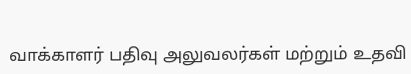வாக்காளர் பதிவு அலுவலர்கள் மற்றும் உதவி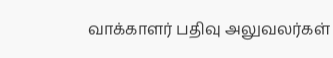வாக்காளர் பதிவு அலுவலர்கள்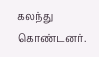கலந்து கொண்டனர்.